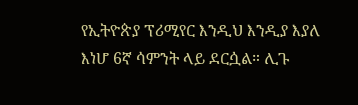የኢትዮጵያ ፕሪሚየር እንዲህ እንዲያ እያለ እነሆ 6ኛ ሳምንት ላይ ደርሷል። ሊጉ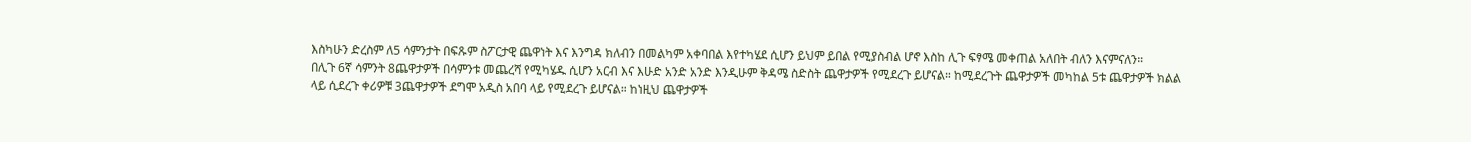እስካሁን ድረስም ለ5 ሳምንታት በፍጹም ስፖርታዊ ጨዋነት እና እንግዳ ክለብን በመልካም አቀባበል እየተካሄደ ሲሆን ይህም ይበል የሚያስብል ሆኖ እስከ ሊጉ ፍፃሜ መቀጠል አለበት ብለን እናምናለን።
በሊጉ 6ኛ ሳምንት 8ጨዋታዎች በሳምንቱ መጨረሻ የሚካሄዱ ሲሆን አርብ እና እሁድ አንድ አንድ እንዲሁም ቅዳሜ ስድስት ጨዋታዎች የሚደረጉ ይሆናል። ከሚደረጉት ጨዋታዎች መካከል 5ቱ ጨዋታዎች ክልል ላይ ሲደረጉ ቀሪዎቹ 3ጨዋታዎች ደግሞ አዲስ አበባ ላይ የሚደረጉ ይሆናል። ከነዚህ ጨዋታዎች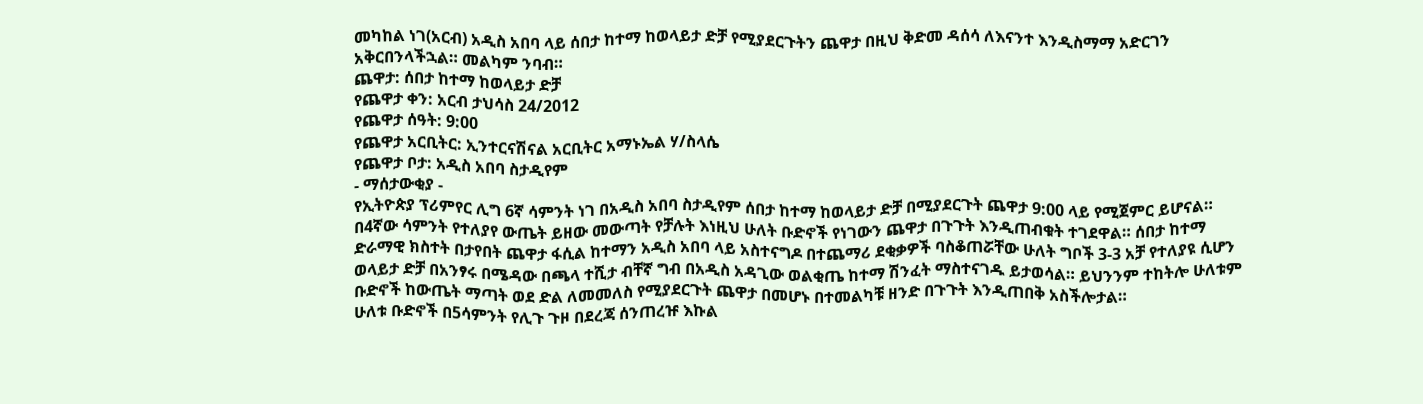መካከል ነገ(አርብ) አዲስ አበባ ላይ ሰበታ ከተማ ከወላይታ ድቻ የሚያደርጉትን ጨዋታ በዚህ ቅድመ ዳሰሳ ለእናንተ እንዲስማማ አድርገን አቅርበንላችኋል። መልካም ንባብ።
ጨዋታ: ሰበታ ከተማ ከወላይታ ድቻ
የጨዋታ ቀን: አርብ ታህሳስ 24/2012
የጨዋታ ሰዓት: 9:00
የጨዋታ አርቢትር: ኢንተርናሽናል አርቢትር አማኑኤል ሃ/ስላሴ
የጨዋታ ቦታ: አዲስ አበባ ስታዲየም
- ማሰታውቂያ -
የኢትዮጵያ ፕሪምየር ሊግ 6ኛ ሳምንት ነገ በአዲስ አበባ ስታዲየም ሰበታ ከተማ ከወላይታ ድቻ በሚያደርጉት ጨዋታ 9:00 ላይ የሚጀምር ይሆናል። በ4ኛው ሳምንት የተለያየ ውጤት ይዘው መውጣት የቻሉት እነዚህ ሁለት ቡድኖች የነገውን ጨዋታ በጉጉት እንዲጠብቁት ተገደዋል። ሰበታ ከተማ ድራማዊ ክስተት በታየበት ጨዋታ ፋሲል ከተማን አዲስ አበባ ላይ አስተናግዶ በተጨማሪ ደቂቃዎች ባስቆጠሯቸው ሁለት ግቦች 3-3 አቻ የተለያዩ ሲሆን ወላይታ ድቻ በአንፃሩ በሜዳው በጫላ ተሺታ ብቸኛ ግብ በአዲስ አዳጊው ወልቂጤ ከተማ ሽንፈት ማስተናገዱ ይታወሳል። ይህንንም ተከትሎ ሁለቱም ቡድኖች ከውጤት ማጣት ወደ ድል ለመመለስ የሚያደርጉት ጨዋታ በመሆኑ በተመልካቹ ዘንድ በጉጉት እንዲጠበቅ አስችሎታል።
ሁለቱ ቡድኖች በ5ሳምንት የሊጉ ጉዞ በደረጃ ሰንጠረዡ እኩል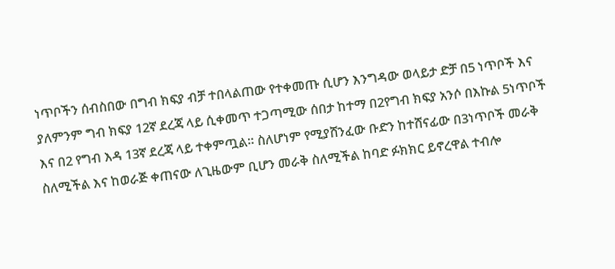ነጥቦችን ሰብስበው በግብ ክፍያ ብቻ ተበላልጠው የተቀመጡ ሲሆን እንግዳው ወላይታ ድቻ በ5 ነጥቦች እና ያለምንም ግብ ክፍያ 12ኛ ደረጃ ላይ ሲቀመጥ ተጋጣሚው ሰበታ ከተማ በ2የግብ ክፍያ አንሶ በእኩል 5ነጥቦች እና በ2 የግብ እዳ 13ኛ ደረጃ ላይ ተቀምጧል። ስለሆነም የሚያሸንፈው ቡድን ከተሸናፊው በ3ነጥቦች መራቅ ስለሚችል እና ከወራጅ ቀጠናው ለጊዜውም ቢሆን መራቅ ስለሚችል ከባድ ፉክክር ይኖረዋል ተብሎ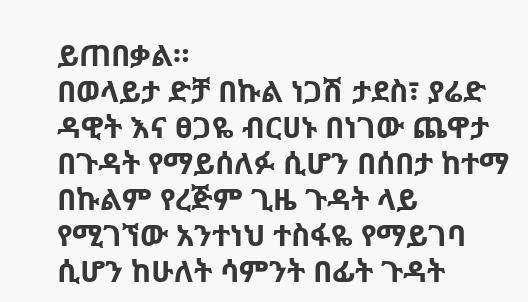ይጠበቃል።
በወላይታ ድቻ በኩል ነጋሽ ታደስ፣ ያሬድ ዳዊት እና ፀጋዬ ብርሀኑ በነገው ጨዋታ በጉዳት የማይሰለፉ ሲሆን በሰበታ ከተማ በኩልም የረጅም ጊዜ ጉዳት ላይ የሚገኘው አንተነህ ተስፋዬ የማይገባ ሲሆን ከሁለት ሳምንት በፊት ጉዳት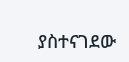ያስተናገደው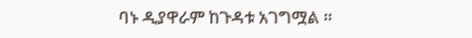ባኑ ዲያዋራም ከጉዳቱ አገግሟል ።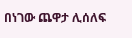በነገው ጨዋታ ሊሰለፍ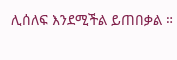ሊሰለፍ እንደሚችል ይጠበቃል ።